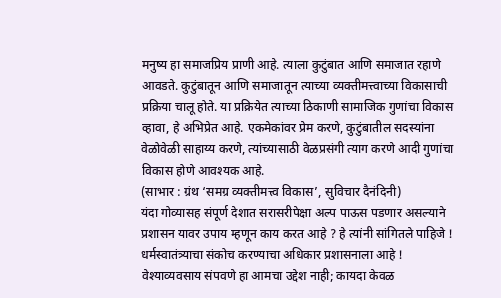मनुष्य हा समाजप्रिय प्राणी आहे. त्याला कुटुंबात आणि समाजात रहाणे आवडते. कुटुंबातून आणि समाजातून त्याच्या व्यक्तीमत्त्वाच्या विकासाची प्रक्रिया चालू होते. या प्रक्रियेत त्याच्या ठिकाणी सामाजिक गुणांचा विकास व्हावा, हे अभिप्रेत आहे. एकमेकांवर प्रेम करणे, कुटुंबातील सदस्यांना वेळोवेळी साहाय्य करणे, त्यांच्यासाठी वेळप्रसंगी त्याग करणे आदी गुणांचा विकास होणे आवश्यक आहे.
(साभार : ग्रंथ ‘समग्र व्यक्तीमत्त्व विकास’, सुविचार दैनंदिनी)
यंदा गोव्यासह संपूर्ण देशात सरासरीपेक्षा अल्प पाऊस पडणार असल्याने प्रशासन यावर उपाय म्हणून काय करत आहे ? हे त्यांनी सांगितले पाहिजे !
धर्मस्वातंत्र्याचा संकोच करण्याचा अधिकार प्रशासनाला आहे !
वेश्याव्यवसाय संपवणे हा आमचा उद्देश नाही; कायदा केवळ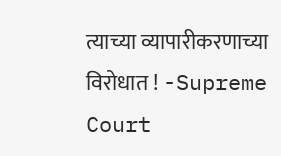त्याच्या व्यापारीकरणाच्या विरोधात ! -Supreme Court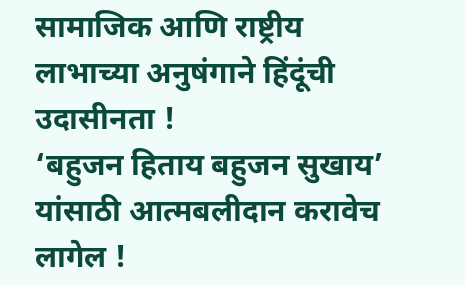सामाजिक आणि राष्ट्रीय लाभाच्या अनुषंगाने हिंदूंची उदासीनता !
‘बहुजन हिताय बहुजन सुखाय’ यांसाठी आत्मबलीदान करावेच लागेल !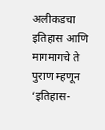अलीकडचा इतिहास आणि मागमागचे ते पुराण म्हणून ‘इतिहास-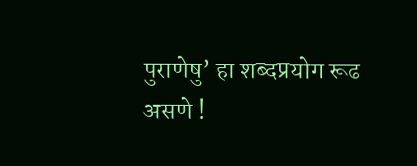पुराणेषु’ हा शब्दप्रयोग रूढ असणे !